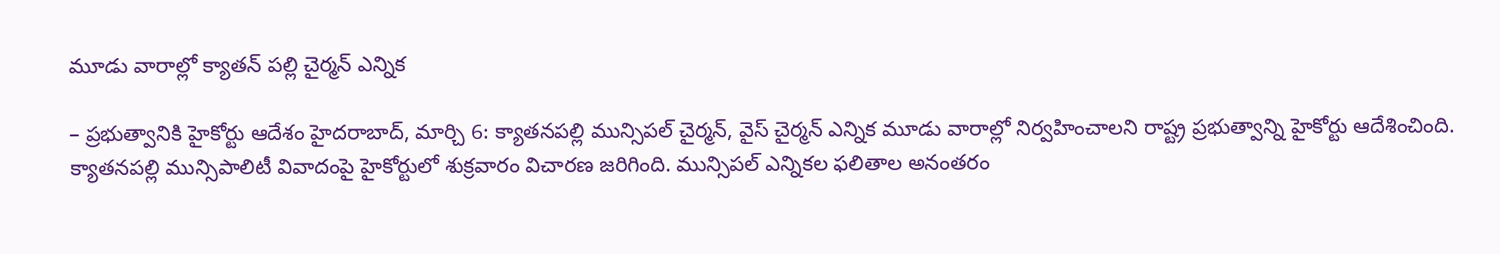మూడు వారాల్లో క్యాతన్ పల్లి చైర్మన్ ఎన్నిక

– ప్రభుత్వానికి హైకోర్టు ఆదేశం హైదరాబాద్, మార్చి 6: క్యాతనపల్లి మున్సిపల్ చైర్మన్, వైస్ చైర్మన్ ఎన్నిక మూడు వారాల్లో నిర్వహించాలని రాష్ట్ర ప్రభుత్వాన్ని హైకోర్టు ఆదేశించింది. క్యాతనపల్లి మున్సిపాలిటీ వివాదంపై హైకోర్టులో శుక్రవారం విచారణ జరిగింది. మున్సిపల్ ఎన్నికల ఫలితాల అనంతరం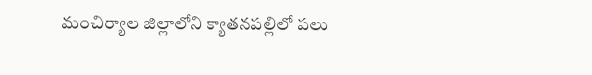మంచిర్యాల జిల్లాలోని క్యాతనపల్లిలో పలు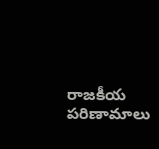రాజకీయ పరిణామాలు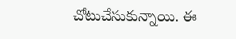చోటుచేసుకున్నాయి. ఈ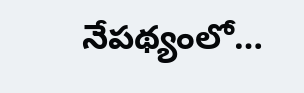నేపథ్యంలో…